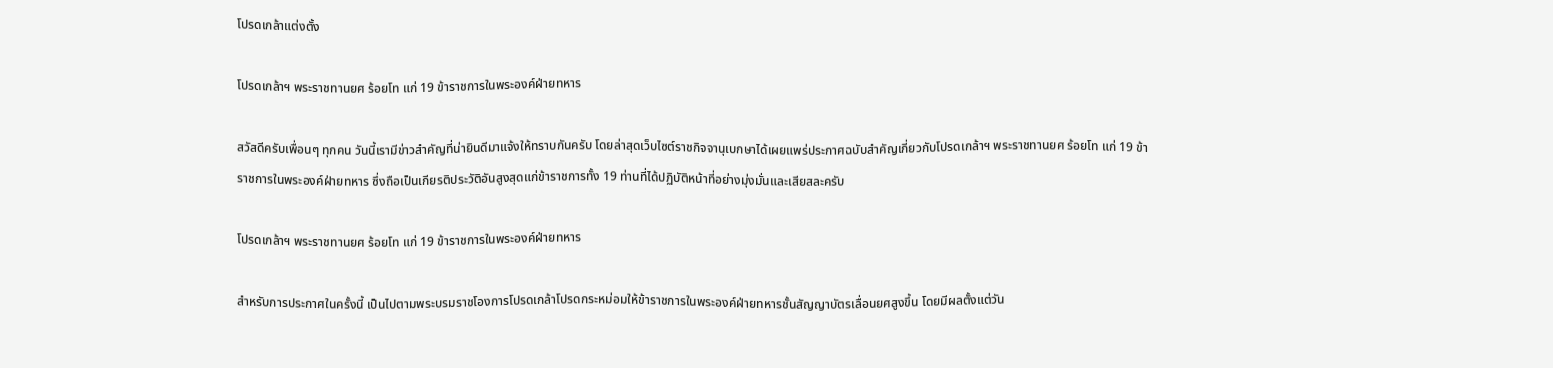โปรดเกล้าแต่งตั้ง

โปรดเกล้าฯ พระราชทานยศ ร้อยโท แก่ 19 ข้าราชการในพระองค์ฝ่ายทหาร

สวัสดีครับเพื่อนๆ ทุกคน วันนี้เรามีข่าวสำคัญที่น่ายินดีมาแจ้งให้ทราบกันครับ โดยล่าสุดเว็บไซต์ราชกิจจานุเบกษาได้เผยแพร่ประกาศฉบับสำคัญเกี่ยวกับโปรดเกล้าฯ พระราชทานยศ ร้อยโท แก่ 19 ข้าราชการในพระองค์ฝ่ายทหาร ซึ่งถือเป็นเกียรติประวัติอันสูงสุดแก่ข้าราชการทั้ง 19 ท่านที่ได้ปฏิบัติหน้าที่อย่างมุ่งมั่นและเสียสละครับ

โปรดเกล้าฯ พระราชทานยศ ร้อยโท แก่ 19 ข้าราชการในพระองค์ฝ่ายทหาร

สำหรับการประกาศในครั้งนี้ เป็นไปตามพระบรมราชโองการโปรดเกล้าโปรดกระหม่อมให้ข้าราชการในพระองค์ฝ่ายทหารชั้นสัญญาบัตรเลื่อนยศสูงขึ้น โดยมีผลตั้งแต่วัน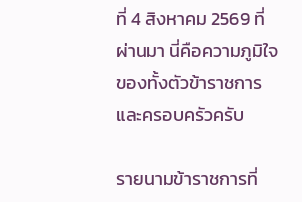ที่ 4 สิงหาคม 2569 ที่ผ่านมา นี่คือความภูมิใจของทั้งตัวข้าราชการและครอบครัวครับ

รายนามข้าราชการที่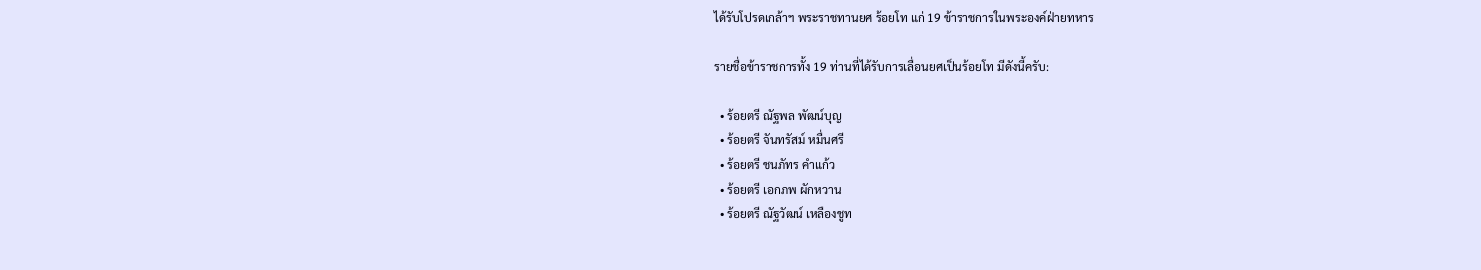ได้รับโปรดเกล้าฯ พระราชทานยศ ร้อยโท แก่ 19 ข้าราชการในพระองค์ฝ่ายทหาร

รายชื่อข้าราชการทั้ง 19 ท่านที่ได้รับการเลื่อนยศเป็นร้อยโท มีดังนี้ครับ:

  • ร้อยตรี ณัฐพล พัฒน์บุญ
  • ร้อยตรี จันทรัสม์ หมื่นศรี
  • ร้อยตรี ชนภัทร คำแก้ว
  • ร้อยตรี เอกภพ ผักหวาน
  • ร้อยตรี ณัฐวัฒน์ เหลืองชูท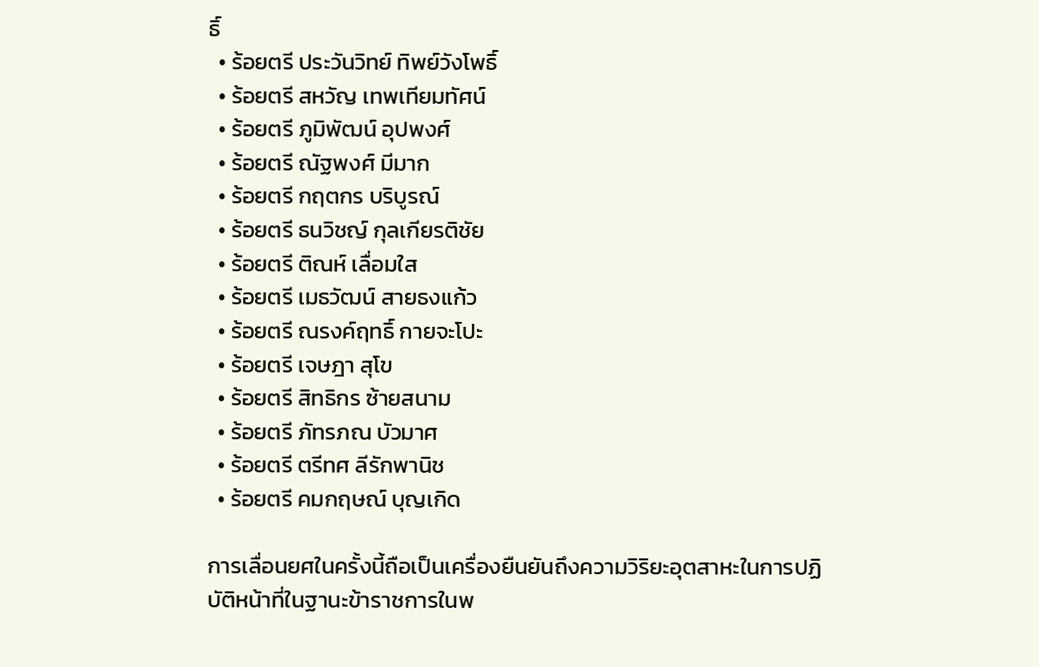ธิ์
  • ร้อยตรี ประวันวิทย์ ทิพย์วังโพธิ์
  • ร้อยตรี สหวัญ เทพเทียมทัศน์
  • ร้อยตรี ภูมิพัฒน์ อุปพงศ์
  • ร้อยตรี ณัฐพงศ์ มีมาก
  • ร้อยตรี กฤตกร บริบูรณ์
  • ร้อยตรี ธนวิชญ์ กุลเกียรติชัย
  • ร้อยตรี ติณห์ เลื่อมใส
  • ร้อยตรี เมธวัฒน์ สายธงแก้ว
  • ร้อยตรี ณรงค์ฤทธิ์ กายจะโปะ
  • ร้อยตรี เจษฎา สุโข
  • ร้อยตรี สิทธิกร ซ้ายสนาม
  • ร้อยตรี ภัทรภณ บัวมาศ
  • ร้อยตรี ตรีทศ ลีรักพานิช
  • ร้อยตรี คมกฤษณ์ บุญเกิด

การเลื่อนยศในครั้งนี้ถือเป็นเครื่องยืนยันถึงความวิริยะอุตสาหะในการปฏิบัติหน้าที่ในฐานะข้าราชการในพ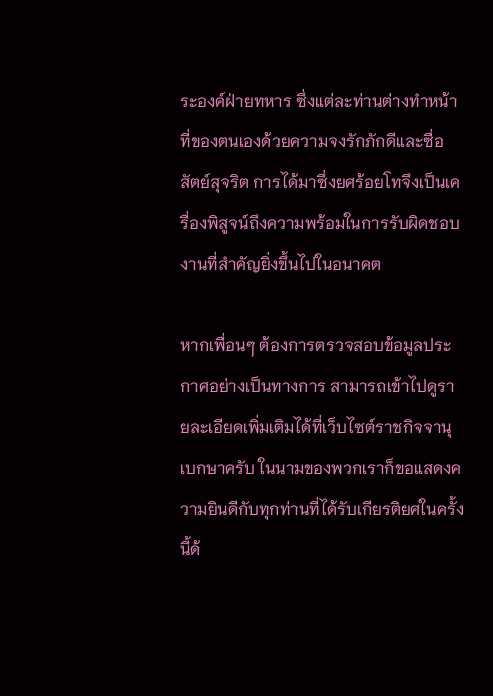ระองค์ฝ่ายทหาร ซึ่งแต่ละท่านต่างทำหน้าที่ของตนเองด้วยความจงรักภักดีและซื่อสัตย์สุจริต การได้มาซึ่งยศร้อยโทจึงเป็นเครื่องพิสูจน์ถึงความพร้อมในการรับผิดชอบงานที่สำคัญยิ่งขึ้นไปในอนาคต

หากเพื่อนๆ ต้องการตรวจสอบข้อมูลประกาศอย่างเป็นทางการ สามารถเข้าไปดูรายละเอียดเพิ่มเติมได้ที่เว็บไซต์ราชกิจจานุเบกษาครับ ในนามของพวกเราก็ขอแสดงความยินดีกับทุกท่านที่ได้รับเกียรติยศในครั้งนี้ด้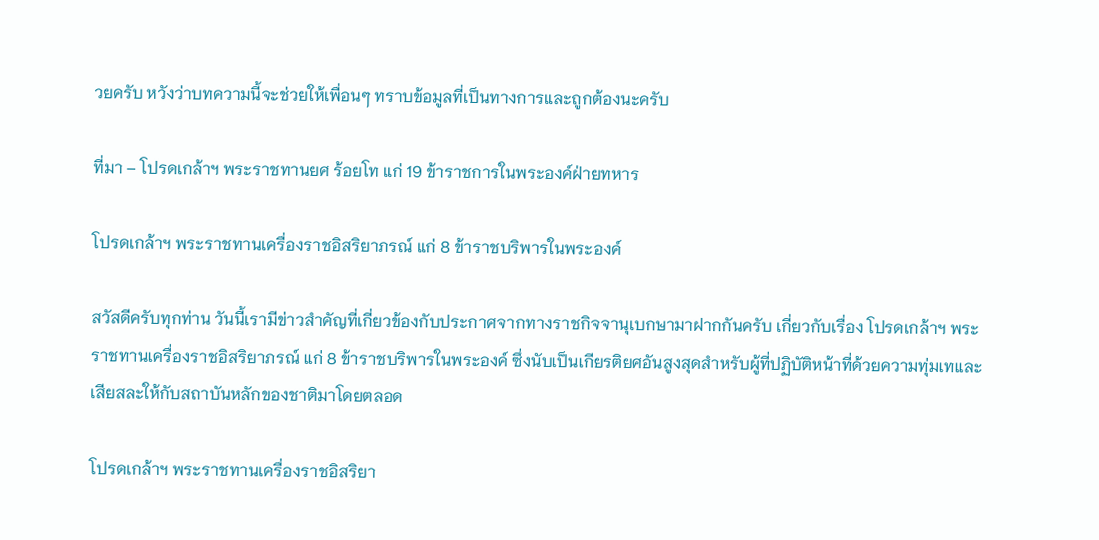วยครับ หวังว่าบทความนี้จะช่วยให้เพื่อนๆ ทราบข้อมูลที่เป็นทางการและถูกต้องนะครับ

ที่มา – โปรดเกล้าฯ พระราชทานยศ ร้อยโท แก่ 19 ข้าราชการในพระองค์ฝ่ายทหาร

โปรดเกล้าฯ พระราชทานเครื่องราชอิสริยาภรณ์ แก่ 8 ข้าราชบริพารในพระองค์

สวัสดีครับทุกท่าน วันนี้เรามีข่าวสำคัญที่เกี่ยวข้องกับประกาศจากทางราชกิจจานุเบกษามาฝากกันครับ เกี่ยวกับเรื่อง โปรดเกล้าฯ พระราชทานเครื่องราชอิสริยาภรณ์ แก่ 8 ข้าราชบริพารในพระองค์ ซึ่งนับเป็นเกียรติยศอันสูงสุดสำหรับผู้ที่ปฏิบัติหน้าที่ด้วยความทุ่มเทและเสียสละให้กับสถาบันหลักของชาติมาโดยตลอด

โปรดเกล้าฯ พระราชทานเครื่องราชอิสริยา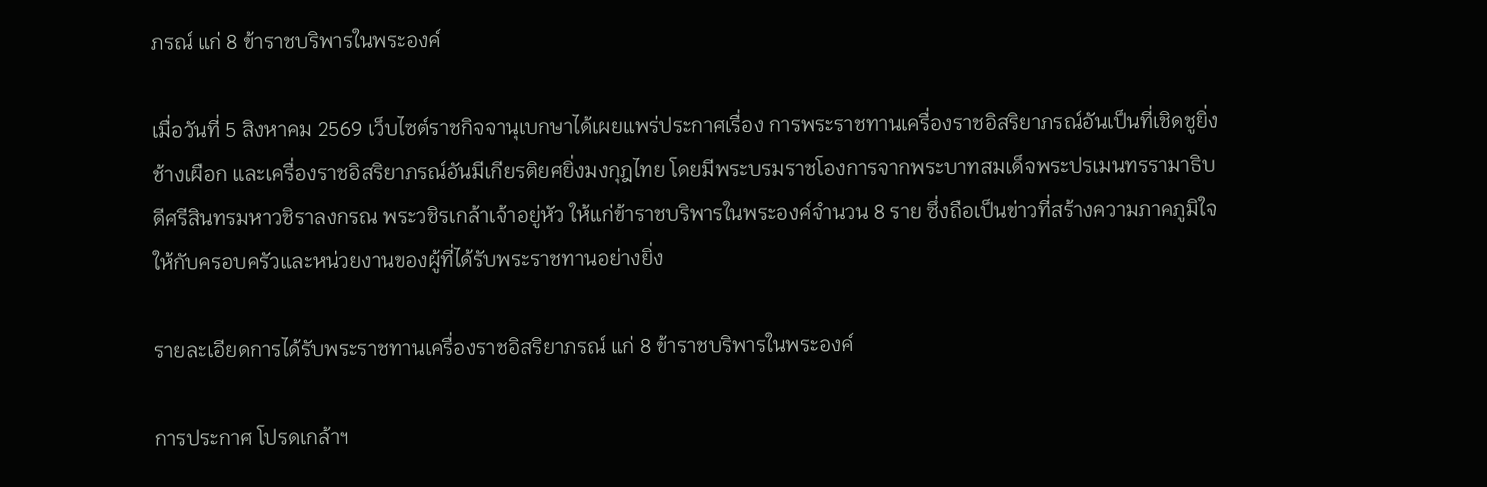ภรณ์ แก่ 8 ข้าราชบริพารในพระองค์

เมื่อวันที่ 5 สิงหาคม 2569 เว็บไซต์ราชกิจจานุเบกษาได้เผยแพร่ประกาศเรื่อง การพระราชทานเครื่องราชอิสริยาภรณ์อันเป็นที่เชิดชูยิ่งช้างเผือก และเครื่องราชอิสริยาภรณ์อันมีเกียรติยศยิ่งมงกุฎไทย โดยมีพระบรมราชโองการจากพระบาทสมเด็จพระปรเมนทรรามาธิบดีศรีสินทรมหาวชิราลงกรณ พระวชิรเกล้าเจ้าอยู่หัว ให้แก่ข้าราชบริพารในพระองค์จำนวน 8 ราย ซึ่งถือเป็นข่าวที่สร้างความภาคภูมิใจให้กับครอบครัวและหน่วยงานของผู้ที่ได้รับพระราชทานอย่างยิ่ง

รายละเอียดการได้รับพระราชทานเครื่องราชอิสริยาภรณ์ แก่ 8 ข้าราชบริพารในพระองค์

การประกาศ โปรดเกล้าฯ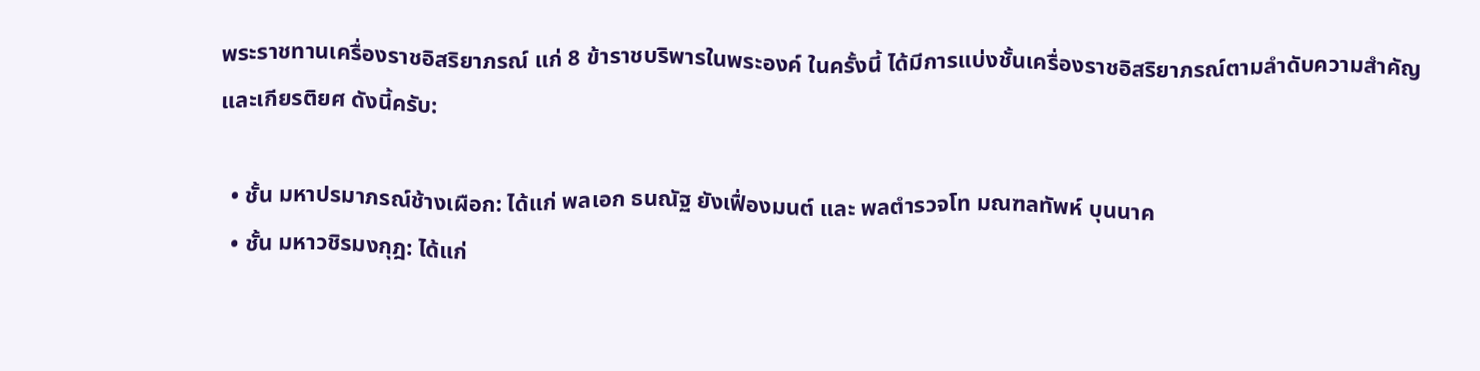พระราชทานเครื่องราชอิสริยาภรณ์ แก่ 8 ข้าราชบริพารในพระองค์ ในครั้งนี้ ได้มีการแบ่งชั้นเครื่องราชอิสริยาภรณ์ตามลำดับความสำคัญและเกียรติยศ ดังนี้ครับ:

  • ชั้น มหาปรมาภรณ์ช้างเผือก: ได้แก่ พลเอก ธนณัฐ ยังเฟื่องมนต์ และ พลตำรวจโท มณฑลทัพห์ บุนนาค
  • ชั้น มหาวชิรมงกุฎ: ได้แก่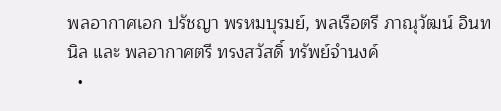พลอากาศเอก ปรัชญา พรหมบุรมย์, พลเรือตรี ภาณุวัฒน์ อินทนิล และ พลอากาศตรี ทรงสวัสดิ์ ทรัพย์จำนงค์
  •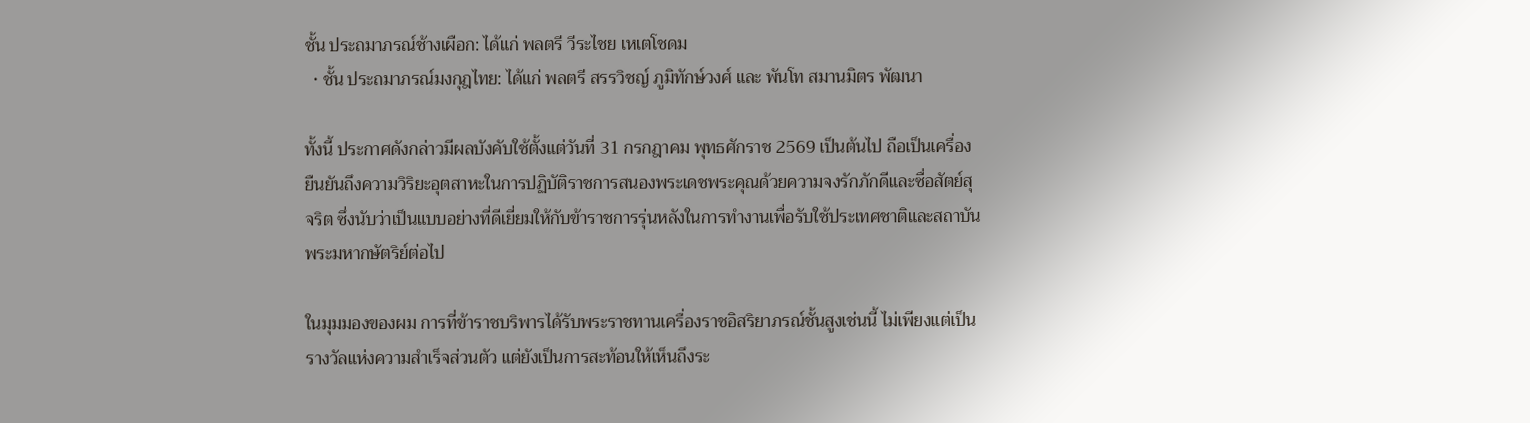ชั้น ประถมาภรณ์ช้างเผือก: ได้แก่ พลตรี วีระไชย เหเตโชดม
  • ชั้น ประถมาภรณ์มงกุฎไทย: ได้แก่ พลตรี สรรวิชญ์ ภูมิทักษ์วงศ์ และ พันโท สมานมิตร พัฒนา

ทั้งนี้ ประกาศดังกล่าวมีผลบังคับใช้ตั้งแต่วันที่ 31 กรกฎาคม พุทธศักราช 2569 เป็นต้นไป ถือเป็นเครื่องยืนยันถึงความวิริยะอุตสาหะในการปฏิบัติราชการสนองพระเดชพระคุณด้วยความจงรักภักดีและซื่อสัตย์สุจริต ซึ่งนับว่าเป็นแบบอย่างที่ดีเยี่ยมให้กับข้าราชการรุ่นหลังในการทำงานเพื่อรับใช้ประเทศชาติและสถาบันพระมหากษัตริย์ต่อไป

ในมุมมองของผม การที่ข้าราชบริพารได้รับพระราชทานเครื่องราชอิสริยาภรณ์ชั้นสูงเช่นนี้ ไม่เพียงแต่เป็นรางวัลแห่งความสำเร็จส่วนตัว แต่ยังเป็นการสะท้อนให้เห็นถึงระ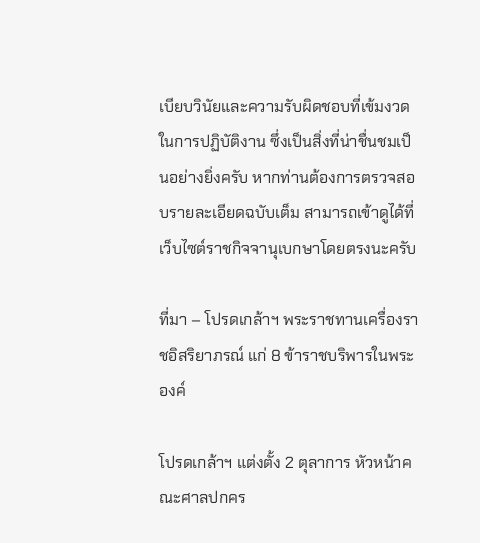เบียบวินัยและความรับผิดชอบที่เข้มงวดในการปฏิบัติงาน ซึ่งเป็นสิ่งที่น่าชื่นชมเป็นอย่างยิ่งครับ หากท่านต้องการตรวจสอบรายละเอียดฉบับเต็ม สามารถเข้าดูได้ที่เว็บไซต์ราชกิจจานุเบกษาโดยตรงนะครับ

ที่มา – โปรดเกล้าฯ พระราชทานเครื่องราชอิสริยาภรณ์ แก่ 8 ข้าราชบริพารในพระองค์

โปรดเกล้าฯ แต่งตั้ง 2 ตุลาการ หัวหน้าคณะศาลปกคร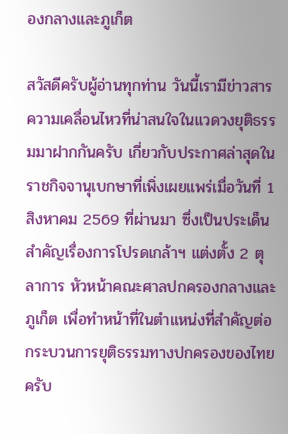องกลางและภูเก็ต

สวัสดีครับผู้อ่านทุกท่าน วันนี้เรามีข่าวสารความเคลื่อนไหวที่น่าสนใจในแวดวงยุติธรรมมาฝากกันครับ เกี่ยวกับประกาศล่าสุดในราชกิจจานุเบกษาที่เพิ่งเผยแพร่เมื่อวันที่ 1 สิงหาคม 2569 ที่ผ่านมา ซึ่งเป็นประเด็นสำคัญเรื่องการโปรดเกล้าฯ แต่งตั้ง 2 ตุลาการ หัวหน้าคณะศาลปกครองกลางและภูเก็ต เพื่อทำหน้าที่ในตำแหน่งที่สำคัญต่อกระบวนการยุติธรรมทางปกครองของไทยครับ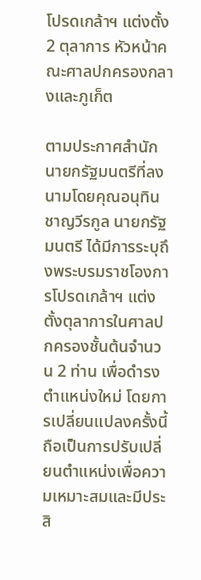โปรดเกล้าฯ แต่งตั้ง 2 ตุลาการ หัวหน้าคณะศาลปกครองกลางและภูเก็ต

ตามประกาศสำนักนายกรัฐมนตรีที่ลงนามโดยคุณอนุทิน ชาญวีรกูล นายกรัฐมนตรี ได้มีการระบุถึงพระบรมราชโองการโปรดเกล้าฯ แต่งตั้งตุลาการในศาลปกครองชั้นต้นจำนวน 2 ท่าน เพื่อดำรงตำแหน่งใหม่ โดยการเปลี่ยนแปลงครั้งนี้ถือเป็นการปรับเปลี่ยนตำแหน่งเพื่อความเหมาะสมและมีประสิ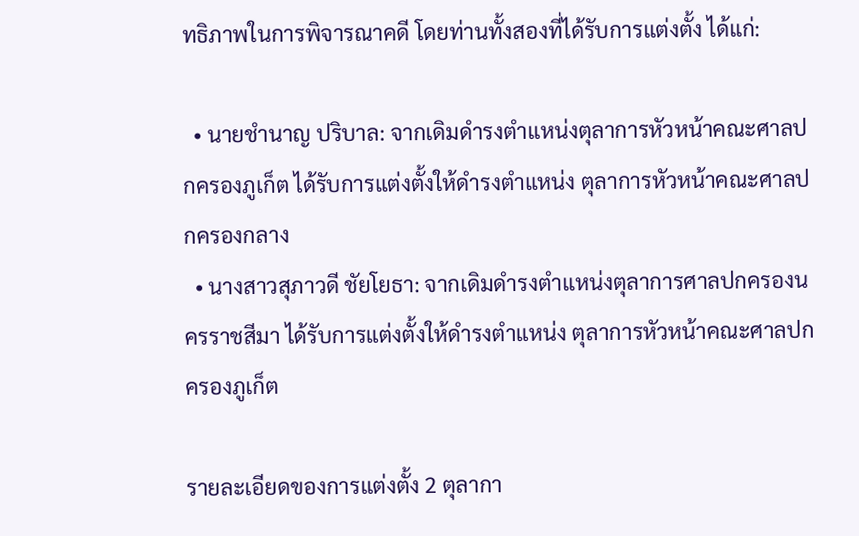ทธิภาพในการพิจารณาคดี โดยท่านทั้งสองที่ได้รับการแต่งตั้ง ได้แก่:

  • นายชำนาญ ปริบาล: จากเดิมดำรงตำแหน่งตุลาการหัวหน้าคณะศาลปกครองภูเก็ต ได้รับการแต่งตั้งให้ดำรงตำแหน่ง ตุลาการหัวหน้าคณะศาลปกครองกลาง
  • นางสาวสุภาวดี ชัยโยธา: จากเดิมดำรงตำแหน่งตุลาการศาลปกครองนครราชสีมา ได้รับการแต่งตั้งให้ดำรงตำแหน่ง ตุลาการหัวหน้าคณะศาลปกครองภูเก็ต

รายละเอียดของการแต่งตั้ง 2 ตุลากา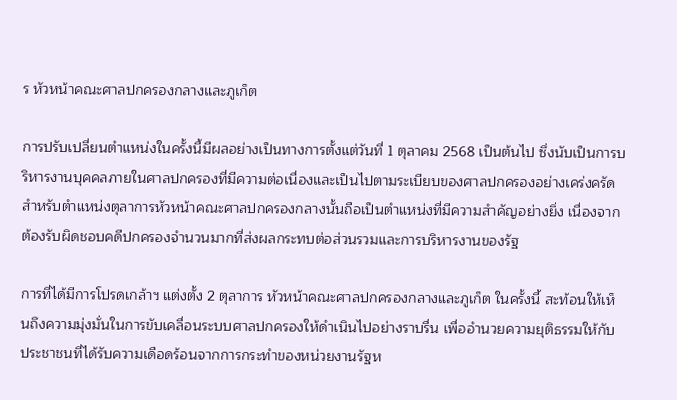ร หัวหน้าคณะศาลปกครองกลางและภูเก็ต

การปรับเปลี่ยนตำแหน่งในครั้งนี้มีผลอย่างเป็นทางการตั้งแต่วันที่ 1 ตุลาคม 2568 เป็นต้นไป ซึ่งนับเป็นการบริหารงานบุคคลภายในศาลปกครองที่มีความต่อเนื่องและเป็นไปตามระเบียบของศาลปกครองอย่างเคร่งครัด สำหรับตำแหน่งตุลาการหัวหน้าคณะศาลปกครองกลางนั้นถือเป็นตำแหน่งที่มีความสำคัญอย่างยิ่ง เนื่องจากต้องรับผิดชอบคดีปกครองจำนวนมากที่ส่งผลกระทบต่อส่วนรวมและการบริหารงานของรัฐ

การที่ได้มีการโปรดเกล้าฯ แต่งตั้ง 2 ตุลาการ หัวหน้าคณะศาลปกครองกลางและภูเก็ต ในครั้งนี้ สะท้อนให้เห็นถึงความมุ่งมั่นในการขับเคลื่อนระบบศาลปกครองให้ดำเนินไปอย่างราบรื่น เพื่ออำนวยความยุติธรรมให้กับประชาชนที่ได้รับความเดือดร้อนจากการกระทำของหน่วยงานรัฐห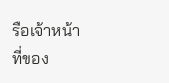รือเจ้าหน้าที่ของ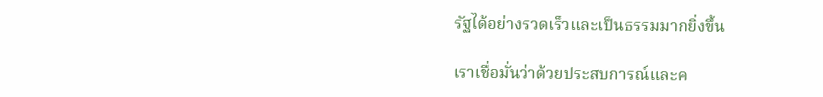รัฐได้อย่างรวดเร็วและเป็นธรรมมากยิ่งขึ้น

เราเชื่อมั่นว่าด้วยประสบการณ์และค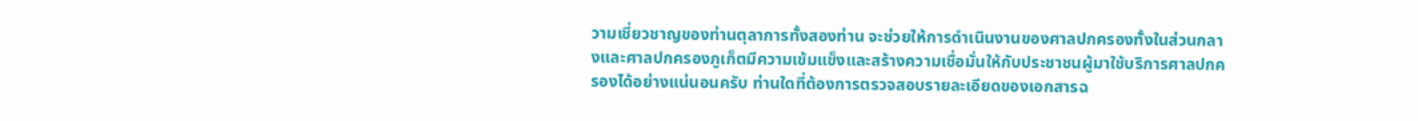วามเชี่ยวชาญของท่านตุลาการทั้งสองท่าน จะช่วยให้การดำเนินงานของศาลปกครองทั้งในส่วนกลางและศาลปกครองภูเก็ตมีความเข้มแข็งและสร้างความเชื่อมั่นให้กับประชาชนผู้มาใช้บริการศาลปกครองได้อย่างแน่นอนครับ ท่านใดที่ต้องการตรวจสอบรายละเอียดของเอกสารฉ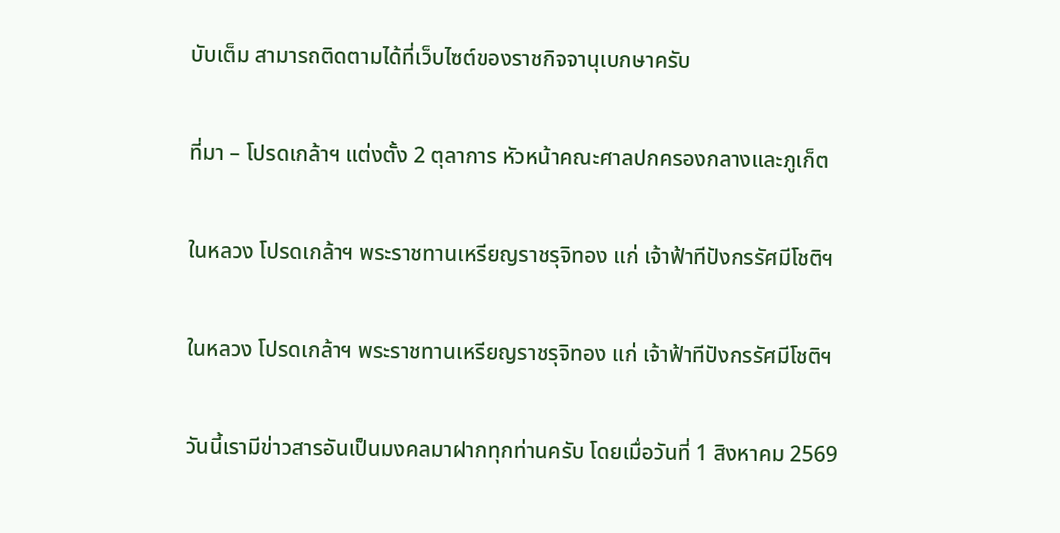บับเต็ม สามารถติดตามได้ที่เว็บไซต์ของราชกิจจานุเบกษาครับ

ที่มา – โปรดเกล้าฯ แต่งตั้ง 2 ตุลาการ หัวหน้าคณะศาลปกครองกลางและภูเก็ต

ในหลวง โปรดเกล้าฯ พระราชทานเหรียญราชรุจิทอง แก่ เจ้าฟ้าทีปังกรรัศมีโชติฯ

ในหลวง โปรดเกล้าฯ พระราชทานเหรียญราชรุจิทอง แก่ เจ้าฟ้าทีปังกรรัศมีโชติฯ

วันนี้เรามีข่าวสารอันเป็นมงคลมาฝากทุกท่านครับ โดยเมื่อวันที่ 1 สิงหาคม 2569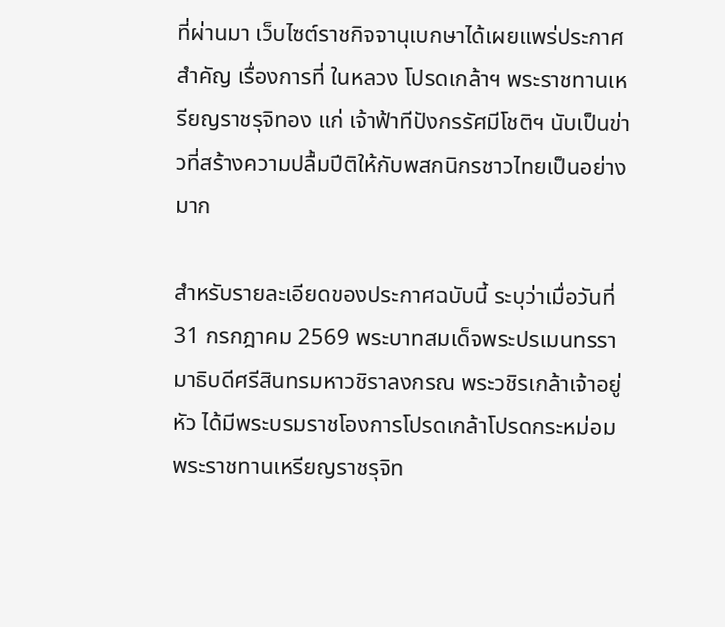ที่ผ่านมา เว็บไซต์ราชกิจจานุเบกษาได้เผยแพร่ประกาศสำคัญ เรื่องการที่ ในหลวง โปรดเกล้าฯ พระราชทานเหรียญราชรุจิทอง แก่ เจ้าฟ้าทีปังกรรัศมีโชติฯ นับเป็นข่าวที่สร้างความปลื้มปีติให้กับพสกนิกรชาวไทยเป็นอย่างมาก

สำหรับรายละเอียดของประกาศฉบับนี้ ระบุว่าเมื่อวันที่ 31 กรกฎาคม 2569 พระบาทสมเด็จพระปรเมนทรรามาธิบดีศรีสินทรมหาวชิราลงกรณ พระวชิรเกล้าเจ้าอยู่หัว ได้มีพระบรมราชโองการโปรดเกล้าโปรดกระหม่อมพระราชทานเหรียญราชรุจิท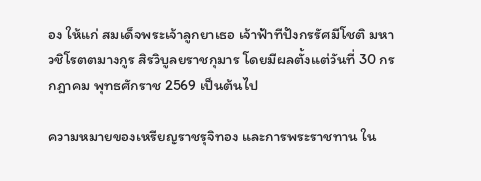อง ให้แก่ สมเด็จพระเจ้าลูกยาเธอ เจ้าฟ้าทีปังกรรัศมีโชติ มหาวชิโรตตมางกูร สิรวิบูลยราชกุมาร โดยมีผลตั้งแต่วันที่ 30 กรกฎาคม พุทธศักราช 2569 เป็นต้นไป

ความหมายของเหรียญราชรุจิทอง และการพระราชทาน ใน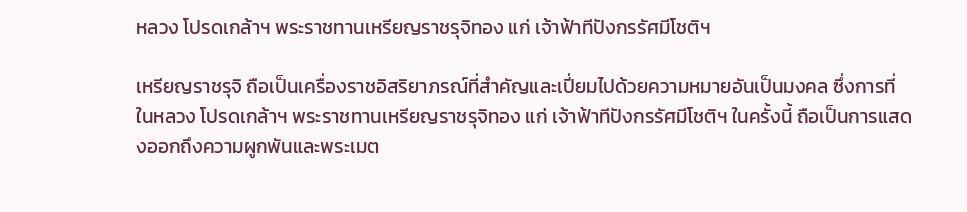หลวง โปรดเกล้าฯ พระราชทานเหรียญราชรุจิทอง แก่ เจ้าฟ้าทีปังกรรัศมีโชติฯ

เหรียญราชรุจิ ถือเป็นเครื่องราชอิสริยาภรณ์ที่สำคัญและเปี่ยมไปด้วยความหมายอันเป็นมงคล ซึ่งการที่ ในหลวง โปรดเกล้าฯ พระราชทานเหรียญราชรุจิทอง แก่ เจ้าฟ้าทีปังกรรัศมีโชติฯ ในครั้งนี้ ถือเป็นการแสดงออกถึงความผูกพันและพระเมต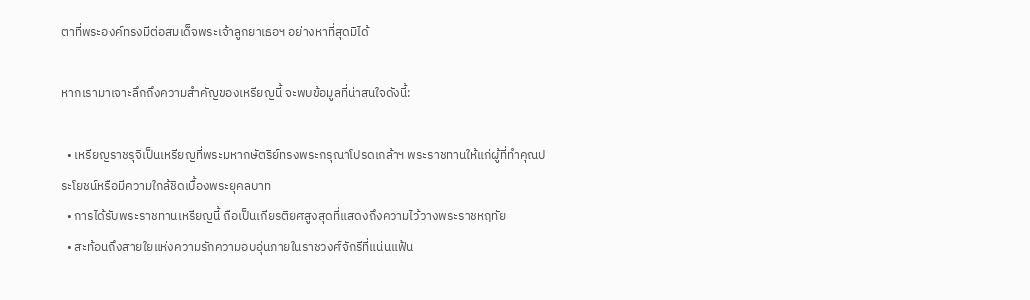ตาที่พระองค์ทรงมีต่อสมเด็จพระเจ้าลูกยาเธอฯ อย่างหาที่สุดมิได้

หากเรามาเจาะลึกถึงความสำคัญของเหรียญนี้ จะพบข้อมูลที่น่าสนใจดังนี้:

  • เหรียญราชรุจิเป็นเหรียญที่พระมหากษัตริย์ทรงพระกรุณาโปรดเกล้าฯ พระราชทานให้แก่ผู้ที่ทำคุณประโยชน์หรือมีความใกล้ชิดเบื้องพระยุคลบาท
  • การได้รับพระราชทานเหรียญนี้ ถือเป็นเกียรติยศสูงสุดที่แสดงถึงความไว้วางพระราชหฤทัย
  • สะท้อนถึงสายใยแห่งความรักความอบอุ่นภายในราชวงศ์จักรีที่แน่นแฟ้น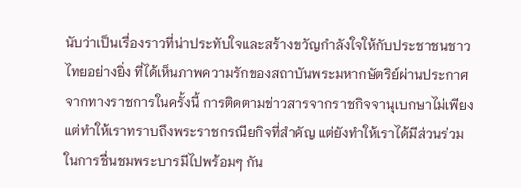นับว่าเป็นเรื่องราวที่น่าประทับใจและสร้างขวัญกำลังใจให้กับประชาชนชาวไทยอย่างยิ่ง ที่ได้เห็นภาพความรักของสถาบันพระมหากษัตริย์ผ่านประกาศจากทางราชการในครั้งนี้ การติดตามข่าวสารจากราชกิจจานุเบกษาไม่เพียงแต่ทำให้เราทราบถึงพระราชกรณียกิจที่สำคัญ แต่ยังทำให้เราได้มีส่วนร่วมในการชื่นชมพระบารมีไปพร้อมๆ กัน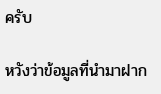ครับ

หวังว่าข้อมูลที่นำมาฝาก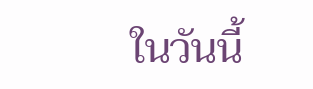ในวันนี้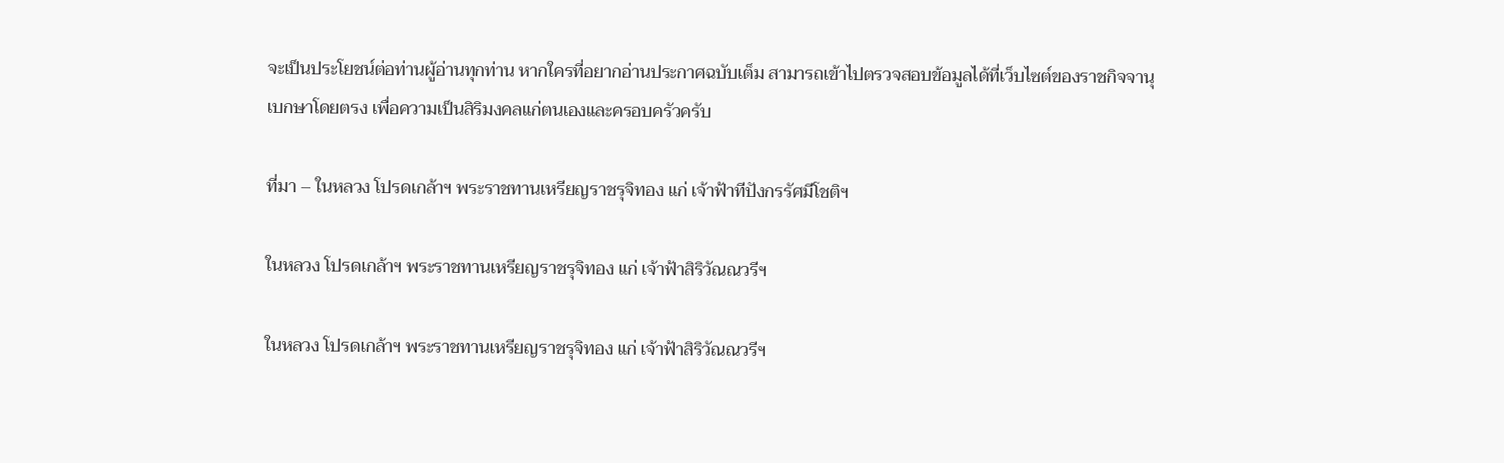จะเป็นประโยชน์ต่อท่านผู้อ่านทุกท่าน หากใครที่อยากอ่านประกาศฉบับเต็ม สามารถเข้าไปตรวจสอบข้อมูลได้ที่เว็บไซต์ของราชกิจจานุเบกษาโดยตรง เพื่อความเป็นสิริมงคลแก่ตนเองและครอบครัวครับ

ที่มา – ในหลวง โปรดเกล้าฯ พระราชทานเหรียญราชรุจิทอง แก่ เจ้าฟ้าทีปังกรรัศมีโชติฯ

ในหลวง โปรดเกล้าฯ พระราชทานเหรียญราชรุจิทอง แก่ เจ้าฟ้าสิริวัณณวรีฯ

ในหลวง โปรดเกล้าฯ พระราชทานเหรียญราชรุจิทอง แก่ เจ้าฟ้าสิริวัณณวรีฯ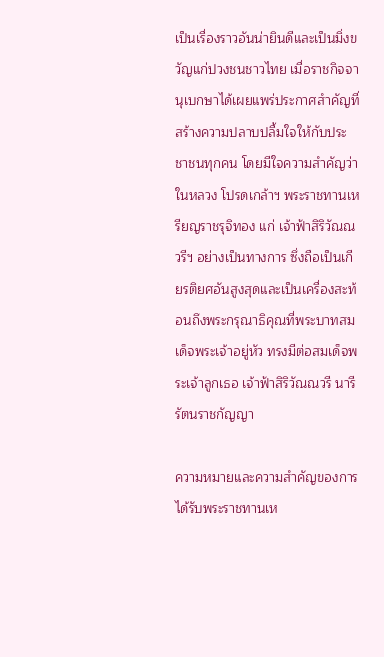เป็นเรื่องราวอันน่ายินดีและเป็นมิ่งขวัญแก่ปวงชนชาวไทย เมื่อราชกิจจานุเบกษาได้เผยแพร่ประกาศสำคัญที่สร้างความปลาบปลื้มใจให้กับประชาชนทุกคน โดยมีใจความสำคัญว่า ในหลวง โปรดเกล้าฯ พระราชทานเหรียญราชรุจิทอง แก่ เจ้าฟ้าสิริวัณณวรีฯ อย่างเป็นทางการ ซึ่งถือเป็นเกียรติยศอันสูงสุดและเป็นเครื่องสะท้อนถึงพระกรุณาธิคุณที่พระบาทสมเด็จพระเจ้าอยู่หัว ทรงมีต่อสมเด็จพระเจ้าลูกเธอ เจ้าฟ้าสิริวัณณวรี นารีรัตนราชกัญญา

ความหมายและความสำคัญของการได้รับพระราชทานเห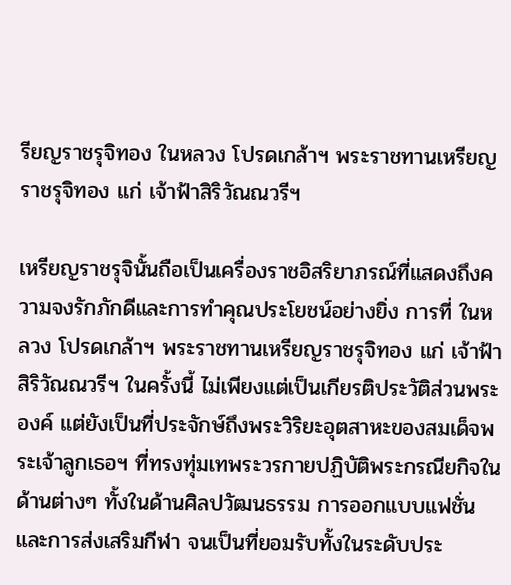รียญราชรุจิทอง ในหลวง โปรดเกล้าฯ พระราชทานเหรียญราชรุจิทอง แก่ เจ้าฟ้าสิริวัณณวรีฯ

เหรียญราชรุจินั้นถือเป็นเครื่องราชอิสริยาภรณ์ที่แสดงถึงความจงรักภักดีและการทำคุณประโยชน์อย่างยิ่ง การที่ ในหลวง โปรดเกล้าฯ พระราชทานเหรียญราชรุจิทอง แก่ เจ้าฟ้าสิริวัณณวรีฯ ในครั้งนี้ ไม่เพียงแต่เป็นเกียรติประวัติส่วนพระองค์ แต่ยังเป็นที่ประจักษ์ถึงพระวิริยะอุตสาหะของสมเด็จพระเจ้าลูกเธอฯ ที่ทรงทุ่มเทพระวรกายปฏิบัติพระกรณียกิจในด้านต่างๆ ทั้งในด้านศิลปวัฒนธรรม การออกแบบแฟชั่น และการส่งเสริมกีฬา จนเป็นที่ยอมรับทั้งในระดับประ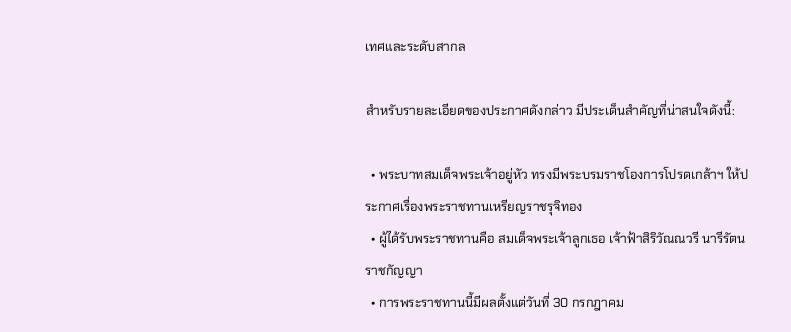เทศและระดับสากล

สำหรับรายละเอียดของประกาศดังกล่าว มีประเด็นสำคัญที่น่าสนใจดังนี้:

  • พระบาทสมเด็จพระเจ้าอยู่หัว ทรงมีพระบรมราชโองการโปรดเกล้าฯ ให้ประกาศเรื่องพระราชทานเหรียญราชรุจิทอง
  • ผู้ได้รับพระราชทานคือ สมเด็จพระเจ้าลูกเธอ เจ้าฟ้าสิริวัณณวรี นารีรัตนราชกัญญา
  • การพระราชทานนี้มีผลตั้งแต่วันที่ 30 กรกฎาคม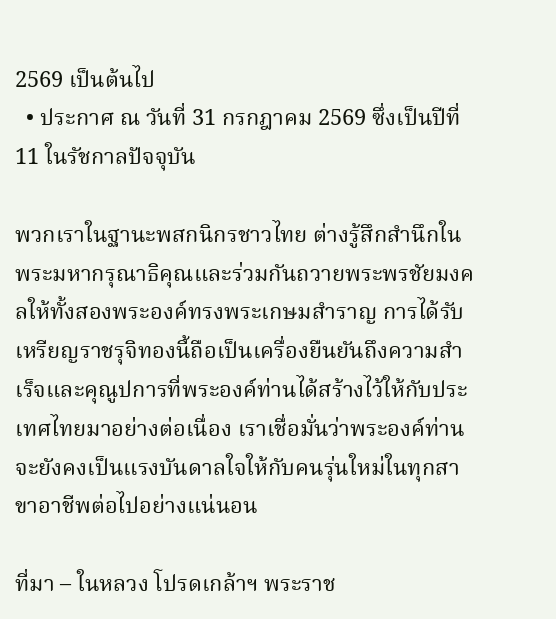2569 เป็นต้นไป
  • ประกาศ ณ วันที่ 31 กรกฎาคม 2569 ซึ่งเป็นปีที่ 11 ในรัชกาลปัจจุบัน

พวกเราในฐานะพสกนิกรชาวไทย ต่างรู้สึกสำนึกในพระมหากรุณาธิคุณและร่วมกันถวายพระพรชัยมงคลให้ทั้งสองพระองค์ทรงพระเกษมสำราญ การได้รับเหรียญราชรุจิทองนี้ถือเป็นเครื่องยืนยันถึงความสำเร็จและคุณูปการที่พระองค์ท่านได้สร้างไว้ให้กับประเทศไทยมาอย่างต่อเนื่อง เราเชื่อมั่นว่าพระองค์ท่านจะยังคงเป็นแรงบันดาลใจให้กับคนรุ่นใหม่ในทุกสาขาอาชีพต่อไปอย่างแน่นอน

ที่มา – ในหลวง โปรดเกล้าฯ พระราช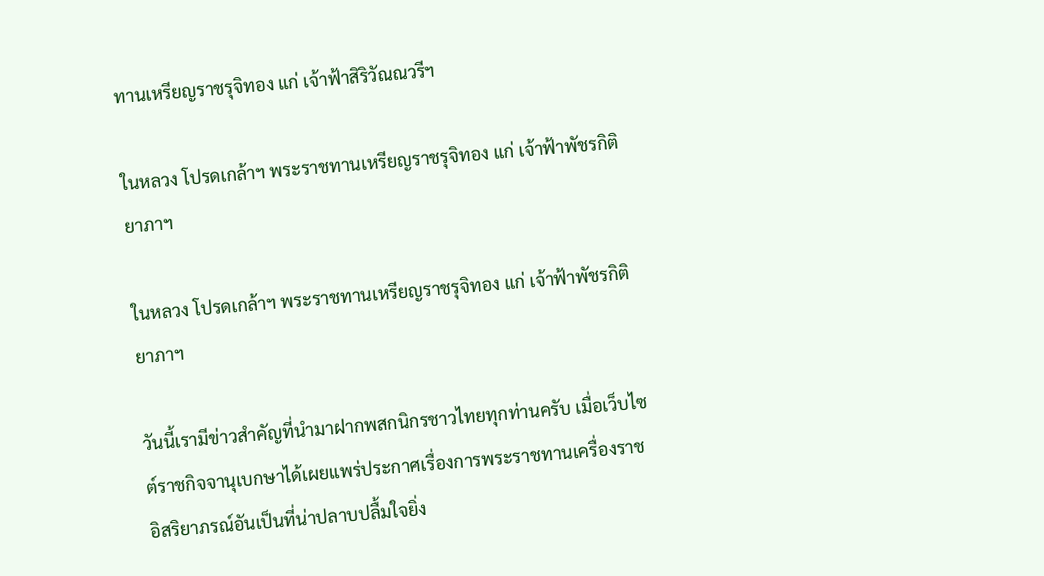ทานเหรียญราชรุจิทอง แก่ เจ้าฟ้าสิริวัณณวรีฯ

ในหลวง โปรดเกล้าฯ พระราชทานเหรียญราชรุจิทอง แก่ เจ้าฟ้าพัชรกิติยาภาฯ

ในหลวง โปรดเกล้าฯ พระราชทานเหรียญราชรุจิทอง แก่ เจ้าฟ้าพัชรกิติยาภาฯ

วันนี้เรามีข่าวสำคัญที่นำมาฝากพสกนิกรชาวไทยทุกท่านครับ เมื่อเว็บไซต์ราชกิจจานุเบกษาได้เผยแพร่ประกาศเรื่องการพระราชทานเครื่องราชอิสริยาภรณ์อันเป็นที่น่าปลาบปลื้มใจยิ่ง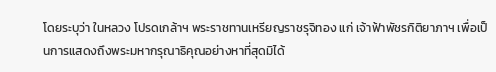โดยระบุว่า ในหลวง โปรดเกล้าฯ พระราชทานเหรียญราชรุจิทอง แก่ เจ้าฟ้าพัชรกิติยาภาฯ เพื่อเป็นการแสดงถึงพระมหากรุณาธิคุณอย่างหาที่สุดมิได้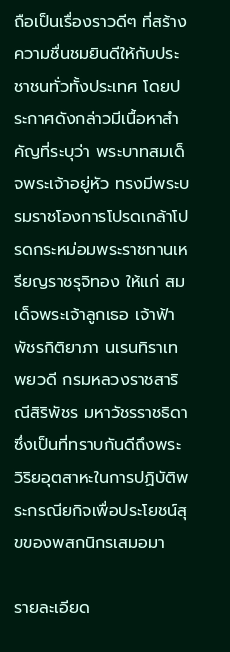ถือเป็นเรื่องราวดีๆ ที่สร้างความชื่นชมยินดีให้กับประชาชนทั่วทั้งประเทศ โดยประกาศดังกล่าวมีเนื้อหาสำคัญที่ระบุว่า พระบาทสมเด็จพระเจ้าอยู่หัว ทรงมีพระบรมราชโองการโปรดเกล้าโปรดกระหม่อมพระราชทานเหรียญราชรุจิทอง ให้แก่ สมเด็จพระเจ้าลูกเธอ เจ้าฟ้าพัชรกิติยาภา นเรนทิราเทพยวดี กรมหลวงราชสาริณีสิริพัชร มหาวัชรราชธิดา ซึ่งเป็นที่ทราบกันดีถึงพระวิริยอุตสาหะในการปฏิบัติพระกรณียกิจเพื่อประโยชน์สุขของพสกนิกรเสมอมา

รายละเอียด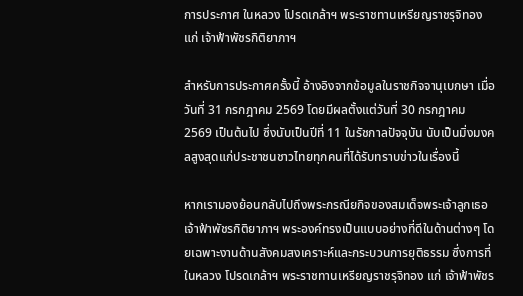การประกาศ ในหลวง โปรดเกล้าฯ พระราชทานเหรียญราชรุจิทอง แก่ เจ้าฟ้าพัชรกิติยาภาฯ

สำหรับการประกาศครั้งนี้ อ้างอิงจากข้อมูลในราชกิจจานุเบกษา เมื่อวันที่ 31 กรกฎาคม 2569 โดยมีผลตั้งแต่วันที่ 30 กรกฎาคม 2569 เป็นต้นไป ซึ่งนับเป็นปีที่ 11 ในรัชกาลปัจจุบัน นับเป็นมิ่งมงคลสูงสุดแก่ประชาชนชาวไทยทุกคนที่ได้รับทราบข่าวในเรื่องนี้

หากเรามองย้อนกลับไปถึงพระกรณียกิจของสมเด็จพระเจ้าลูกเธอ เจ้าฟ้าพัชรกิติยาภาฯ พระองค์ทรงเป็นแบบอย่างที่ดีในด้านต่างๆ โดยเฉพาะงานด้านสังคมสงเคราะห์และกระบวนการยุติธรรม ซึ่งการที่ ในหลวง โปรดเกล้าฯ พระราชทานเหรียญราชรุจิทอง แก่ เจ้าฟ้าพัชร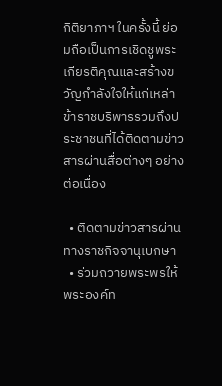กิติยาภาฯ ในครั้งนี้ ย่อมถือเป็นการเชิดชูพระเกียรติคุณและสร้างขวัญกำลังใจให้แก่เหล่าข้าราชบริพารรวมถึงประชาชนที่ได้ติดตามข่าวสารผ่านสื่อต่างๆ อย่างต่อเนื่อง

  • ติดตามข่าวสารผ่านทางราชกิจจานุเบกษา
  • ร่วมถวายพระพรให้พระองค์ท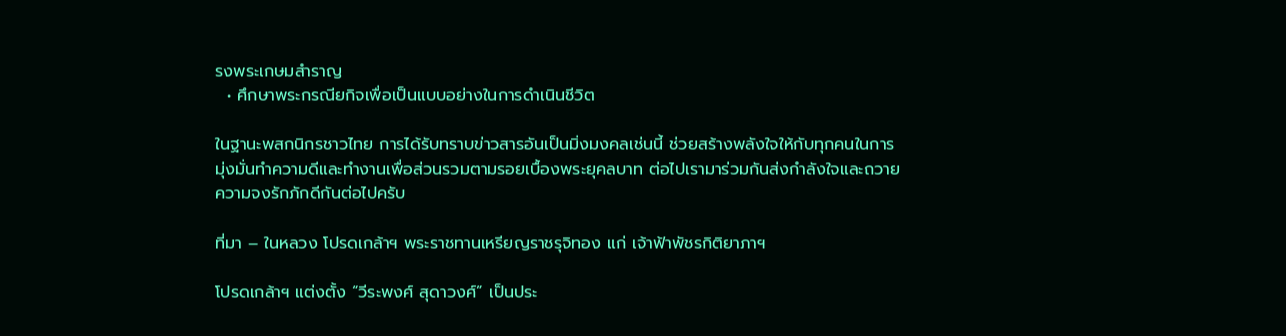รงพระเกษมสำราญ
  • ศึกษาพระกรณียกิจเพื่อเป็นแบบอย่างในการดำเนินชีวิต

ในฐานะพสกนิกรชาวไทย การได้รับทราบข่าวสารอันเป็นมิ่งมงคลเช่นนี้ ช่วยสร้างพลังใจให้กับทุกคนในการมุ่งมั่นทำความดีและทำงานเพื่อส่วนรวมตามรอยเบื้องพระยุคลบาท ต่อไปเรามาร่วมกันส่งกำลังใจและถวายความจงรักภักดีกันต่อไปครับ

ที่มา – ในหลวง โปรดเกล้าฯ พระราชทานเหรียญราชรุจิทอง แก่ เจ้าฟ้าพัชรกิติยาภาฯ

โปรดเกล้าฯ แต่งตั้ง “วีระพงศ์ สุดาวงศ์” เป็นประ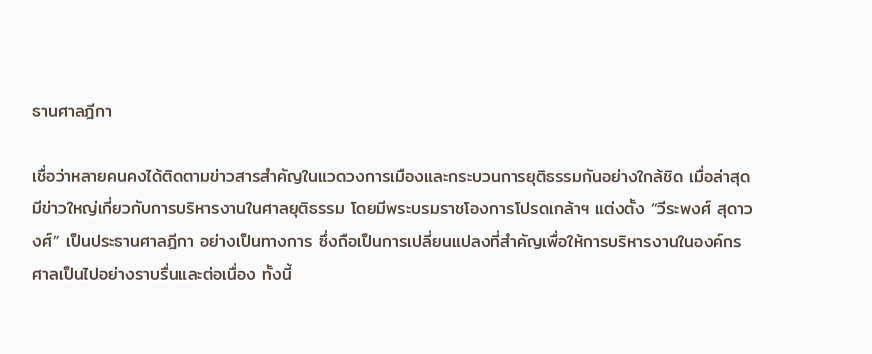ธานศาลฎีกา

เชื่อว่าหลายคนคงได้ติดตามข่าวสารสำคัญในแวดวงการเมืองและกระบวนการยุติธรรมกันอย่างใกล้ชิด เมื่อล่าสุดมีข่าวใหญ่เกี่ยวกับการบริหารงานในศาลยุติธรรม โดยมีพระบรมราชโองการโปรดเกล้าฯ แต่งตั้ง “วีระพงศ์ สุดาวงศ์” เป็นประธานศาลฎีกา อย่างเป็นทางการ ซึ่งถือเป็นการเปลี่ยนแปลงที่สำคัญเพื่อให้การบริหารงานในองค์กรศาลเป็นไปอย่างราบรื่นและต่อเนื่อง ทั้งนี้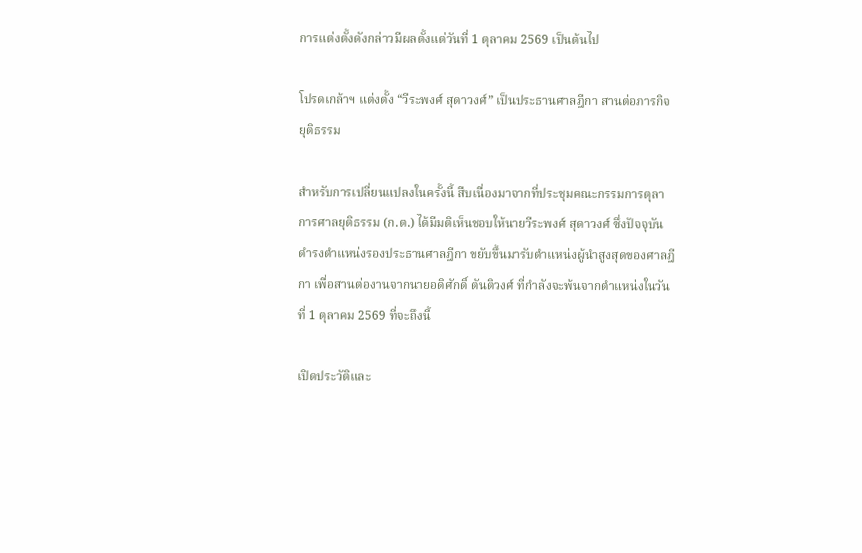การแต่งตั้งดังกล่าวมีผลตั้งแต่วันที่ 1 ตุลาคม 2569 เป็นต้นไป

โปรดเกล้าฯ แต่งตั้ง “วีระพงศ์ สุดาวงศ์” เป็นประธานศาลฎีกา สานต่อภารกิจยุติธรรม

สำหรับการเปลี่ยนแปลงในครั้งนี้ สืบเนื่องมาจากที่ประชุมคณะกรรมการตุลาการศาลยุติธรรม (ก.ต.) ได้มีมติเห็นชอบให้นายวีระพงศ์ สุดาวงศ์ ซึ่งปัจจุบันดำรงตำแหน่งรองประธานศาลฎีกา ขยับขึ้นมารับตำแหน่งผู้นำสูงสุดของศาลฎีกา เพื่อสานต่องานจากนายอดิศักดิ์ ตันติวงศ์ ที่กำลังจะพ้นจากตำแหน่งในวันที่ 1 ตุลาคม 2569 ที่จะถึงนี้

เปิดประวัติและ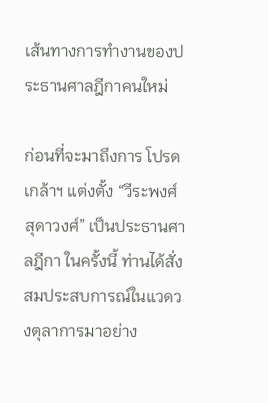เส้นทางการทำงานของประธานศาลฎีกาคนใหม่

ก่อนที่จะมาถึงการ โปรดเกล้าฯ แต่งตั้ง “วีระพงศ์ สุดาวงศ์” เป็นประธานศาลฎีกา ในครั้งนี้ ท่านได้สั่งสมประสบการณ์ในแวดวงตุลาการมาอย่าง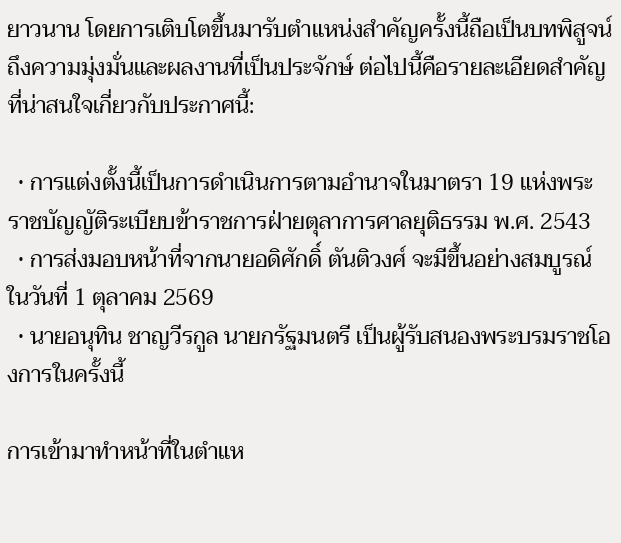ยาวนาน โดยการเติบโตขึ้นมารับตำแหน่งสำคัญครั้งนี้ถือเป็นบทพิสูจน์ถึงความมุ่งมั่นและผลงานที่เป็นประจักษ์ ต่อไปนี้คือรายละเอียดสำคัญที่น่าสนใจเกี่ยวกับประกาศนี้:

  • การแต่งตั้งนี้เป็นการดำเนินการตามอำนาจในมาตรา 19 แห่งพระราชบัญญัติระเบียบข้าราชการฝ่ายตุลาการศาลยุติธรรม พ.ศ. 2543
  • การส่งมอบหน้าที่จากนายอดิศักดิ์ ตันติวงศ์ จะมีขึ้นอย่างสมบูรณ์ในวันที่ 1 ตุลาคม 2569
  • นายอนุทิน ชาญวีรกูล นายกรัฐมนตรี เป็นผู้รับสนองพระบรมราชโองการในครั้งนี้

การเข้ามาทำหน้าที่ในตำแห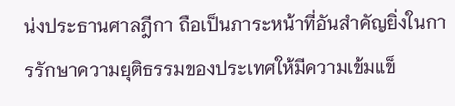น่งประธานศาลฎีกา ถือเป็นภาระหน้าที่อันสำคัญยิ่งในการรักษาความยุติธรรมของประเทศให้มีความเข้มแข็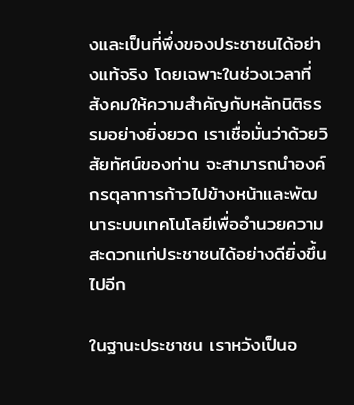งและเป็นที่พึ่งของประชาชนได้อย่างแท้จริง โดยเฉพาะในช่วงเวลาที่สังคมให้ความสำคัญกับหลักนิติธรรมอย่างยิ่งยวด เราเชื่อมั่นว่าด้วยวิสัยทัศน์ของท่าน จะสามารถนำองค์กรตุลาการก้าวไปข้างหน้าและพัฒนาระบบเทคโนโลยีเพื่ออำนวยความสะดวกแก่ประชาชนได้อย่างดียิ่งขึ้นไปอีก

ในฐานะประชาชน เราหวังเป็นอ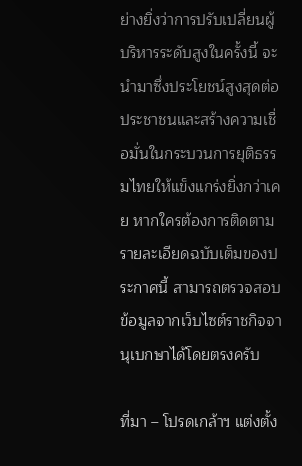ย่างยิ่งว่าการปรับเปลี่ยนผู้บริหารระดับสูงในครั้งนี้ จะนำมาซึ่งประโยชน์สูงสุดต่อประชาชนและสร้างความเชื่อมั่นในกระบวนการยุติธรรมไทยให้แข็งแกร่งยิ่งกว่าเคย หากใครต้องการติดตามรายละเอียดฉบับเต็มของประกาศนี้ สามารถตรวจสอบข้อมูลจากเว็บไซต์ราชกิจจานุเบกษาได้โดยตรงครับ

ที่มา – โปรดเกล้าฯ แต่งตั้ง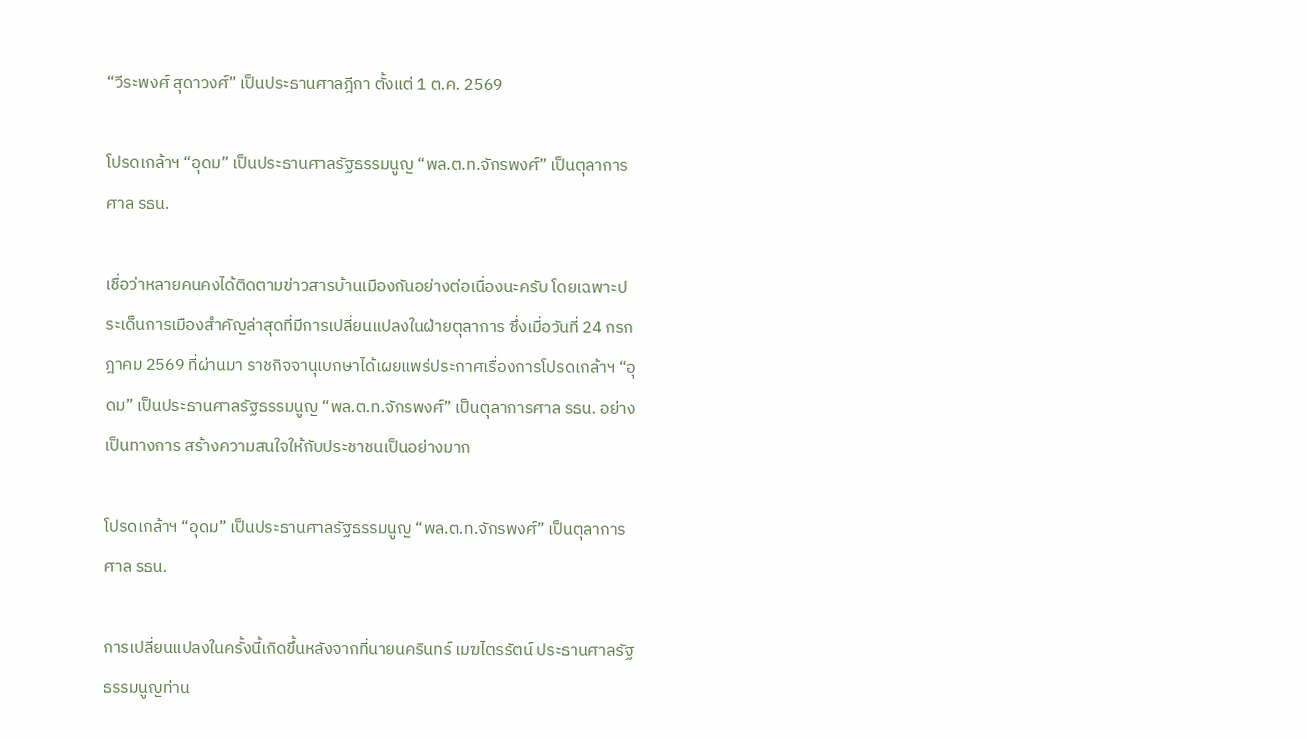“วีระพงศ์ สุดาวงศ์” เป็นประธานศาลฎีกา ตั้งแต่ 1 ต.ค. 2569

โปรดเกล้าฯ “อุดม” เป็นประธานศาลรัฐธรรมนูญ “พล.ต.ท.จักรพงศ์” เป็นตุลาการศาล รธน.

เชื่อว่าหลายคนคงได้ติดตามข่าวสารบ้านเมืองกันอย่างต่อเนื่องนะครับ โดยเฉพาะประเด็นการเมืองสำคัญล่าสุดที่มีการเปลี่ยนแปลงในฝ่ายตุลาการ ซึ่งเมื่อวันที่ 24 กรกฎาคม 2569 ที่ผ่านมา ราชกิจจานุเบกษาได้เผยแพร่ประกาศเรื่องการโปรดเกล้าฯ “อุดม” เป็นประธานศาลรัฐธรรมนูญ “พล.ต.ท.จักรพงศ์” เป็นตุลาการศาล รธน. อย่างเป็นทางการ สร้างความสนใจให้กับประชาชนเป็นอย่างมาก

โปรดเกล้าฯ “อุดม” เป็นประธานศาลรัฐธรรมนูญ “พล.ต.ท.จักรพงศ์” เป็นตุลาการศาล รธน.

การเปลี่ยนแปลงในครั้งนี้เกิดขึ้นหลังจากที่นายนครินทร์ เมฆไตรรัตน์ ประธานศาลรัฐธรรมนูญท่าน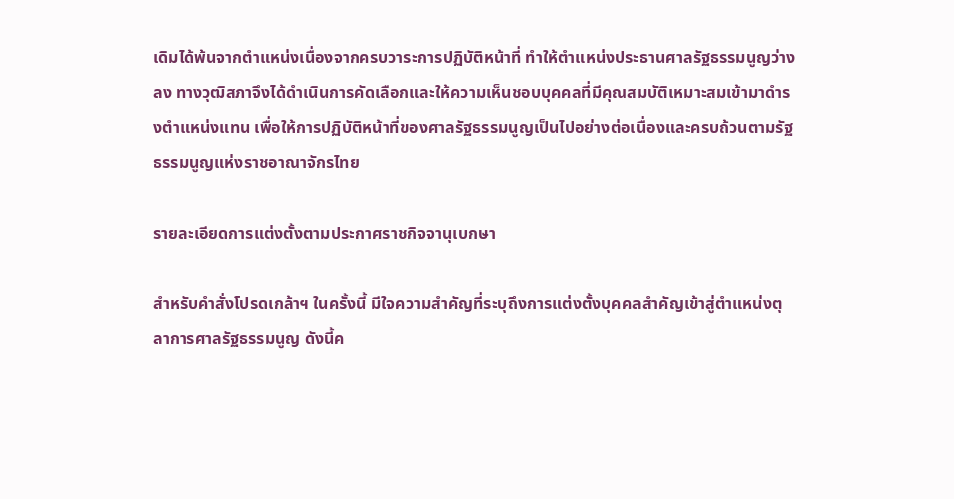เดิมได้พ้นจากตำแหน่งเนื่องจากครบวาระการปฏิบัติหน้าที่ ทำให้ตำแหน่งประธานศาลรัฐธรรมนูญว่างลง ทางวุฒิสภาจึงได้ดำเนินการคัดเลือกและให้ความเห็นชอบบุคคลที่มีคุณสมบัติเหมาะสมเข้ามาดำรงตำแหน่งแทน เพื่อให้การปฏิบัติหน้าที่ของศาลรัฐธรรมนูญเป็นไปอย่างต่อเนื่องและครบถ้วนตามรัฐธรรมนูญแห่งราชอาณาจักรไทย

รายละเอียดการแต่งตั้งตามประกาศราชกิจจานุเบกษา

สำหรับคำสั่งโปรดเกล้าฯ ในครั้งนี้ มีใจความสำคัญที่ระบุถึงการแต่งตั้งบุคคลสำคัญเข้าสู่ตำแหน่งตุลาการศาลรัฐธรรมนูญ ดังนี้ค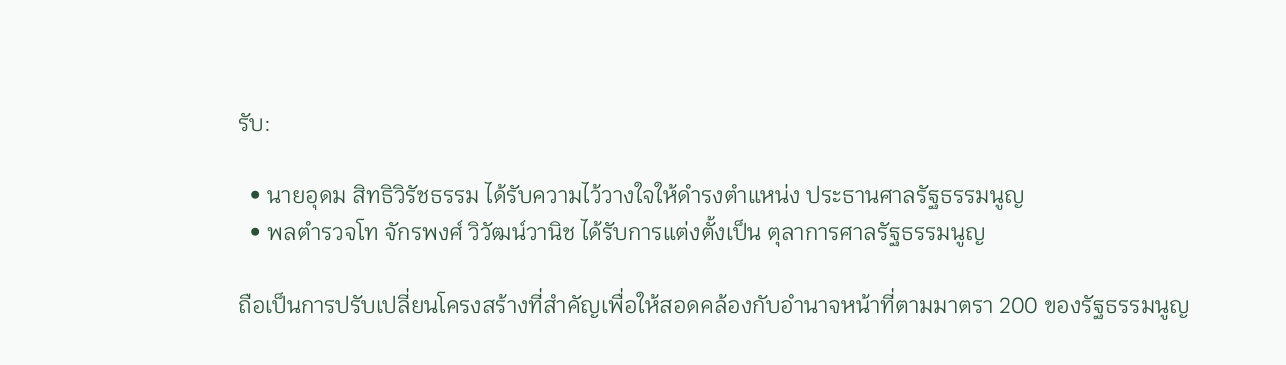รับ:

  • นายอุดม สิทธิวิรัชธรรม ได้รับความไว้วางใจให้ดำรงตำแหน่ง ประธานศาลรัฐธรรมนูญ
  • พลตำรวจโท จักรพงศ์ วิวัฒน์วานิช ได้รับการแต่งตั้งเป็น ตุลาการศาลรัฐธรรมนูญ

ถือเป็นการปรับเปลี่ยนโครงสร้างที่สำคัญเพื่อให้สอดคล้องกับอำนาจหน้าที่ตามมาตรา 200 ของรัฐธรรมนูญ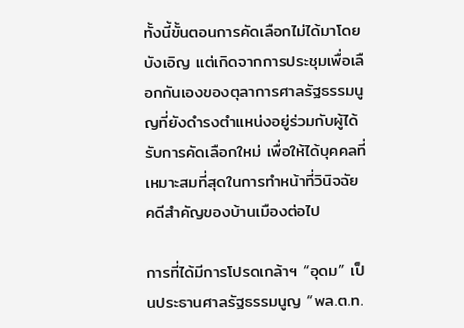ทั้งนี้ขั้นตอนการคัดเลือกไม่ได้มาโดยบังเอิญ แต่เกิดจากการประชุมเพื่อเลือกกันเองของตุลาการศาลรัฐธรรมนูญที่ยังดำรงตำแหน่งอยู่ร่วมกับผู้ได้รับการคัดเลือกใหม่ เพื่อให้ได้บุคคลที่เหมาะสมที่สุดในการทำหน้าที่วินิจฉัยคดีสำคัญของบ้านเมืองต่อไป

การที่ได้มีการโปรดเกล้าฯ “อุดม” เป็นประธานศาลรัฐธรรมนูญ “พล.ต.ท.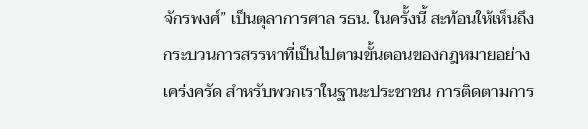จักรพงศ์” เป็นตุลาการศาล รธน. ในครั้งนี้ สะท้อนให้เห็นถึงกระบวนการสรรหาที่เป็นไปตามขั้นตอนของกฎหมายอย่างเคร่งครัด สำหรับพวกเราในฐานะประชาชน การติดตามการ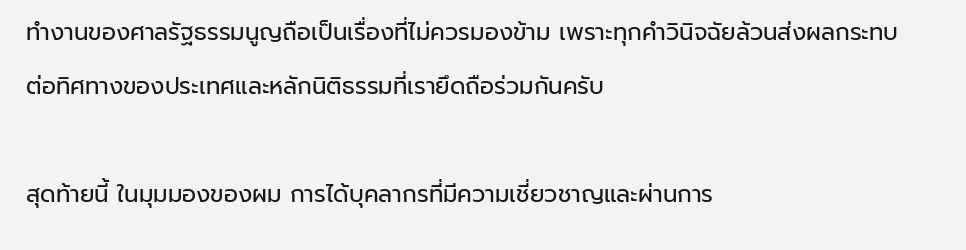ทำงานของศาลรัฐธรรมนูญถือเป็นเรื่องที่ไม่ควรมองข้าม เพราะทุกคำวินิจฉัยล้วนส่งผลกระทบต่อทิศทางของประเทศและหลักนิติธรรมที่เรายึดถือร่วมกันครับ

สุดท้ายนี้ ในมุมมองของผม การได้บุคลากรที่มีความเชี่ยวชาญและผ่านการ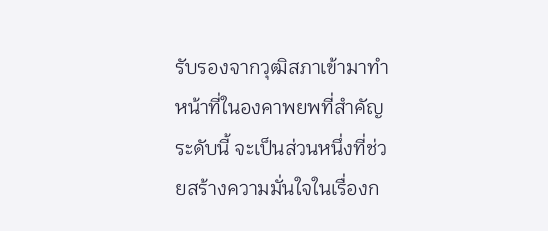รับรองจากวุฒิสภาเข้ามาทำหน้าที่ในองคาพยพที่สำคัญระดับนี้ จะเป็นส่วนหนึ่งที่ช่วยสร้างความมั่นใจในเรื่องก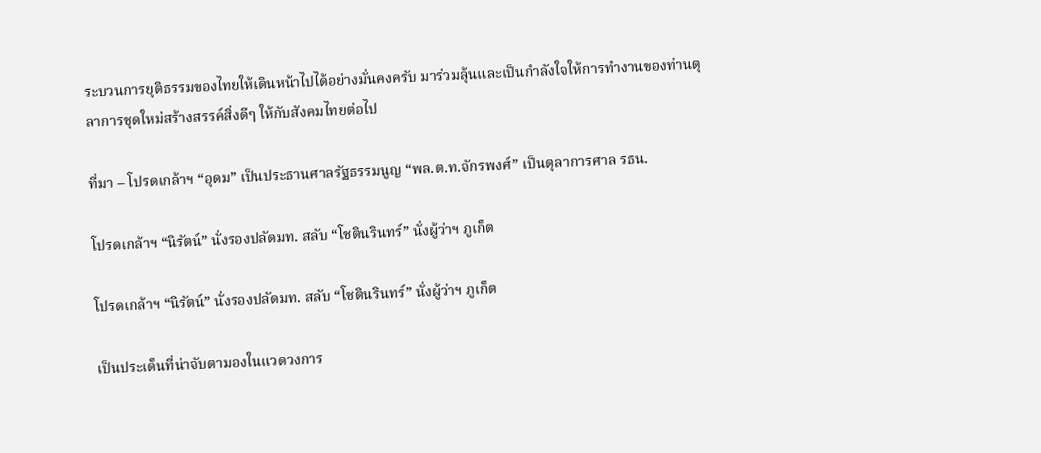ระบวนการยุติธรรมของไทยให้เดินหน้าไปได้อย่างมั่นคงครับ มาร่วมลุ้นและเป็นกำลังใจให้การทำงานของท่านตุลาการชุดใหม่สร้างสรรค์สิ่งดีๆ ให้กับสังคมไทยต่อไป

ที่มา – โปรดเกล้าฯ “อุดม” เป็นประธานศาลรัฐธรรมนูญ “พล.ต.ท.จักรพงศ์” เป็นตุลาการศาล รธน.

โปรดเกล้าฯ “นิรัตน์” นั่งรองปลัดมท. สลับ “โชตินรินทร์” นั่งผู้ว่าฯ ภูเก็ต

โปรดเกล้าฯ “นิรัตน์” นั่งรองปลัดมท. สลับ “โชตินรินทร์” นั่งผู้ว่าฯ ภูเก็ต

เป็นประเด็นที่น่าจับตามองในแวดวงการ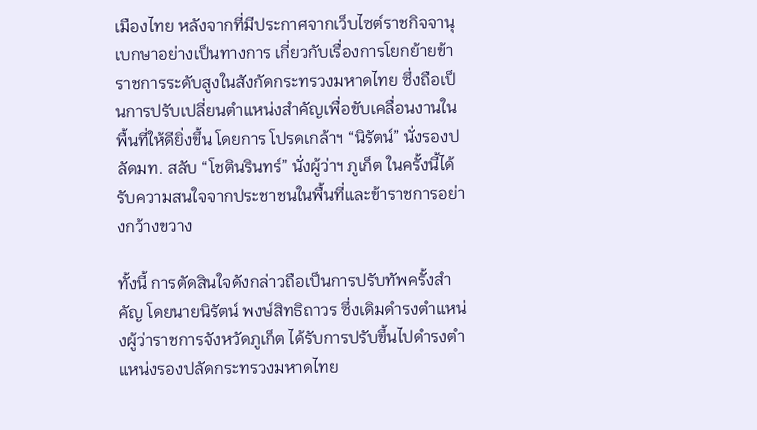เมืองไทย หลังจากที่มีประกาศจากเว็บไซต์ราชกิจจานุเบกษาอย่างเป็นทางการ เกี่ยวกับเรื่องการโยกย้ายข้าราชการระดับสูงในสังกัดกระทรวงมหาดไทย ซึ่งถือเป็นการปรับเปลี่ยนตำแหน่งสำคัญเพื่อขับเคลื่อนงานในพื้นที่ให้ดียิ่งขึ้น โดยการ โปรดเกล้าฯ “นิรัตน์” นั่งรองปลัดมท. สลับ “โชตินรินทร์” นั่งผู้ว่าฯ ภูเก็ต ในครั้งนี้ได้รับความสนใจจากประชาชนในพื้นที่และข้าราชการอย่างกว้างขวาง

ทั้งนี้ การตัดสินใจดังกล่าวถือเป็นการปรับทัพครั้งสำคัญ โดยนายนิรัตน์ พงษ์สิทธิถาวร ซึ่งเดิมดำรงตำแหน่งผู้ว่าราชการจังหวัดภูเก็ต ได้รับการปรับขึ้นไปดำรงตำแหน่งรองปลัดกระทรวงมหาดไทย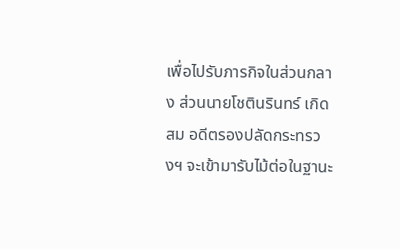เพื่อไปรับภารกิจในส่วนกลาง ส่วนนายโชตินรินทร์ เกิดสม อดีตรองปลัดกระทรวงฯ จะเข้ามารับไม้ต่อในฐานะ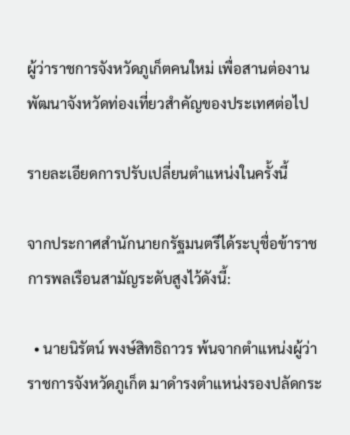ผู้ว่าราชการจังหวัดภูเก็ตคนใหม่ เพื่อสานต่องานพัฒนาจังหวัดท่องเที่ยวสำคัญของประเทศต่อไป

รายละเอียดการปรับเปลี่ยนตำแหน่งในครั้งนี้

จากประกาศสำนักนายกรัฐมนตรีได้ระบุชื่อข้าราชการพลเรือนสามัญระดับสูงไว้ดังนี้:

  • นายนิรัตน์ พงษ์สิทธิถาวร พ้นจากตำแหน่งผู้ว่าราชการจังหวัดภูเก็ต มาดำรงตำแหน่งรองปลัดกระ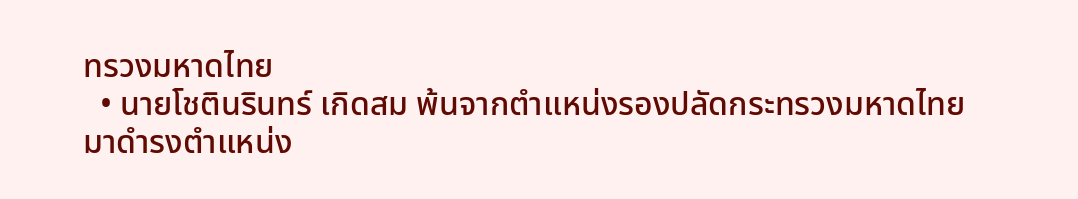ทรวงมหาดไทย
  • นายโชตินรินทร์ เกิดสม พ้นจากตำแหน่งรองปลัดกระทรวงมหาดไทย มาดำรงตำแหน่ง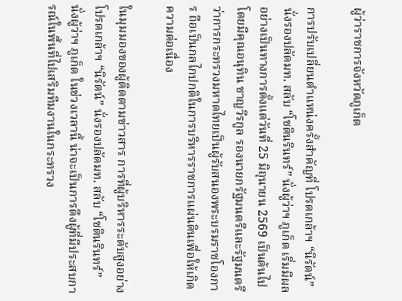ผู้ว่าราชการจังหวัดภูเก็ต

การปรับเปลี่ยนตำแหน่งครั้งสำคัญที่ โปรดเกล้าฯ “นิรัตน์” นั่งรองปลัดมท. สลับ “โชตินรินทร์” นั่งผู้ว่าฯ ภูเก็ต เริ่มมีผลอย่างเป็นทางการตั้งแต่วันที่ 25 มิถุนายน 2569 เป็นต้นไป โดยมีคุณอนุทิน ชาญวีรกูล รองนายกรัฐมนตรีและรัฐมนตรีว่าการกระทรวงมหาดไทยเป็นผู้รับสนองพระบรมราชโองการ ถือเป็นกลไกปกติในการบริหารราชการแผ่นดินเพื่อให้เกิดความต่อเนื่อง

ในมุมมองของผู้ติดตามข่าวสาร การที่ผู้บริหารระดับสูงอย่าง โปรดเกล้าฯ “นิรัตน์” นั่งรองปลัดมท. สลับ “โชตินรินทร์” นั่งผู้ว่าฯ ภูเก็ต ในช่วงเวลานี้ น่าจะเป็นการดึงผู้ที่มีประสบการณ์ในพื้นที่ไปเสริมทีมงานในกระทรวง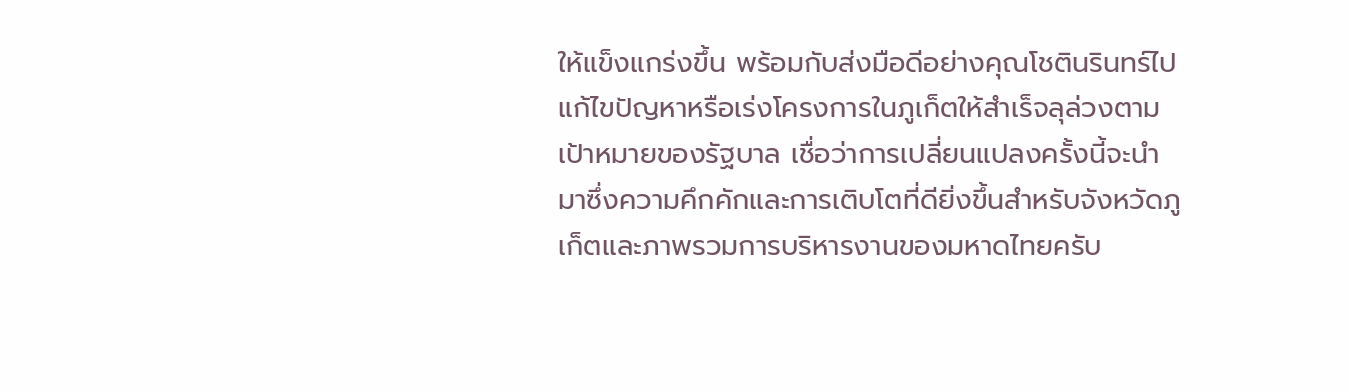ให้แข็งแกร่งขึ้น พร้อมกับส่งมือดีอย่างคุณโชตินรินทร์ไปแก้ไขปัญหาหรือเร่งโครงการในภูเก็ตให้สำเร็จลุล่วงตามเป้าหมายของรัฐบาล เชื่อว่าการเปลี่ยนแปลงครั้งนี้จะนำมาซึ่งความคึกคักและการเติบโตที่ดียิ่งขึ้นสำหรับจังหวัดภูเก็ตและภาพรวมการบริหารงานของมหาดไทยครับ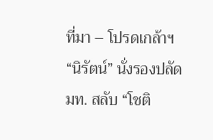ที่มา – โปรดเกล้าฯ “นิรัตน์” นั่งรองปลัดมท. สลับ “โชติ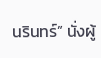นรินทร์” นั่งผู้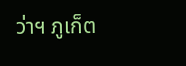ว่าฯ ภูเก็ต